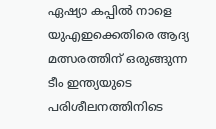ഏഷ്യാ കപ്പിൽ നാളെ യുഎഇക്കെതിരെ ആദ്യ മത്സരത്തിന് ഒരുങ്ങുന്ന ടീം ഇന്ത്യയുടെ പരിശീലനത്തിനിടെ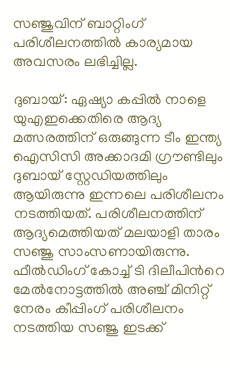സഞ്ജുവിന് ബാറ്റിംഗ് പരിശീലനത്തിൽ കാര്യമായ അവസരം ലഭിച്ചില്ല.

ദുബായ്: ഏഷ്യാ കപ്പിൽ നാളെ യുഎഇക്കെതിരെ ആദ്യ മത്സരത്തിന് ഒരുങ്ങുന്ന ടീം ഇന്ത്യ ഐസിസി അക്കാദമി ഗ്രൗണ്ടിലും ദുബായ് സ്റ്റേഡിയത്തിലും ആയിരുന്നു ഇന്നലെ പരിശീലനം നടത്തിയത്. പരിശീലനത്തിന് ആദ്യമെത്തിയത് മലയാളി താരം സഞ്ജു സാംസണായിരുന്നു. ഫീല്‍ഡിംഗ് കോച്ച് ടി ദിലീപിന്‍റെ മേല്‍നോട്ടത്തില്‍ അഞ്ച് മിനിറ്റ് നേരം കീപ്പിംഗ് പരിശീലനം നടത്തിയ സഞ്ജു ഇടക്ക്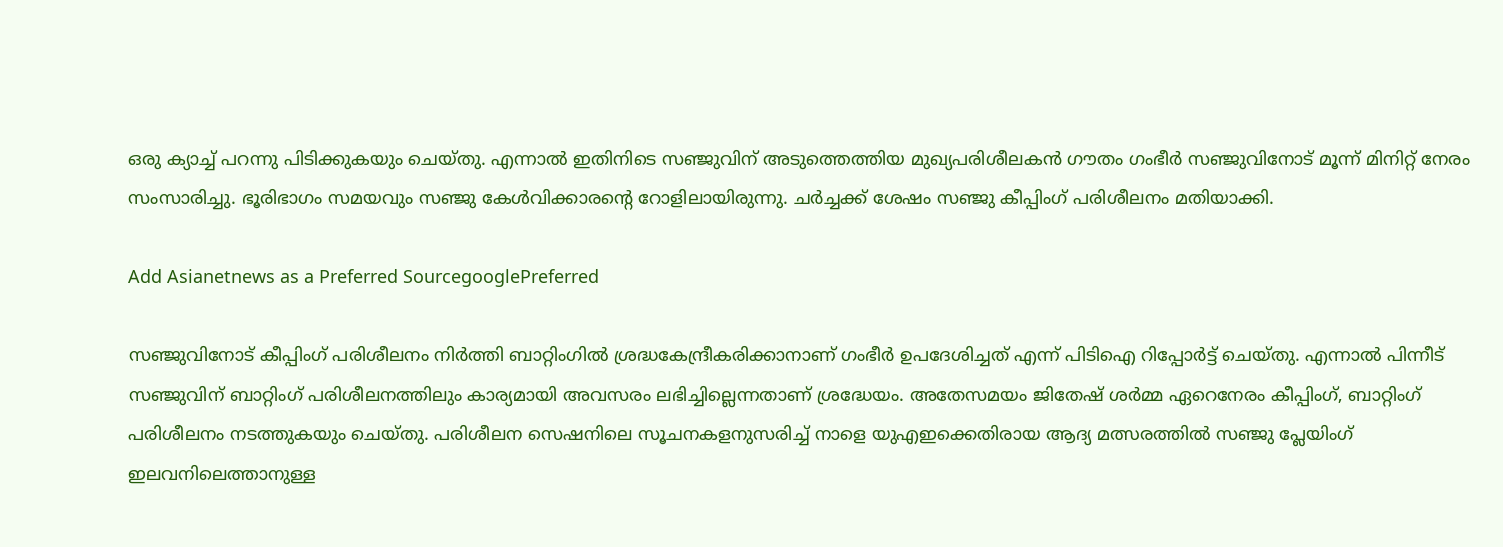ഒരു ക്യാച്ച് പറന്നു പിടിക്കുകയും ചെയ്തു. എന്നാല്‍ ഇതിനിടെ സഞ്ജുവിന് അടുത്തെത്തിയ മുഖ്യപരിശീലകന്‍ ഗൗതം ഗംഭീര്‍ സഞ്ജുവിനോട് മൂന്ന് മിനിറ്റ് നേരം സംസാരിച്ചു. ഭൂരിഭാഗം സമയവും സഞ്ജു കേള്‍വിക്കാരന്‍റെ റോളിലായിരുന്നു. ചര്‍ച്ചക്ക് ശേഷം സഞ്ജു കീപ്പിംഗ് പരിശീലനം മതിയാക്കി.

Add Asianetnews as a Preferred SourcegooglePreferred

സഞ്ജുവിനോട് കീപ്പിംഗ് പരിശീലനം നിര്‍ത്തി ബാറ്റിംഗില്‍ ശ്രദ്ധകേന്ദ്രീകരിക്കാനാണ് ഗംഭീര്‍ ഉപദേശിച്ചത് എന്ന് പിടിഐ റിപ്പോര്‍ട്ട് ചെയ്തു. എന്നാല്‍ പിന്നീട് സഞ്ജുവിന് ബാറ്റിംഗ് പരിശീലനത്തിലും കാര്യമായി അവസരം ലഭിച്ചില്ലെന്നതാണ് ശ്രദ്ധേയം. അതേസമയം ജിതേഷ് ശർമ്മ ഏറെനേരം കീപ്പിംഗ്, ബാറ്റിംഗ് പരിശീലനം നടത്തുകയും ചെയ്തു. പരിശീലന സെഷനിലെ സൂചനകളനുസരിച്ച് നാളെ യുഎഇക്കെതിരായ ആദ്യ മത്സരത്തില്‍ സഞ്ജു പ്ലേയിംഗ് ഇലവനിലെത്താനുള്ള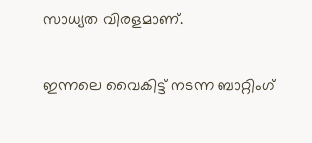സാധ്യത വിരളമാണ്.

ഇന്നലെ വൈകിട്ട് നടന്ന ബാറ്റിംഗ്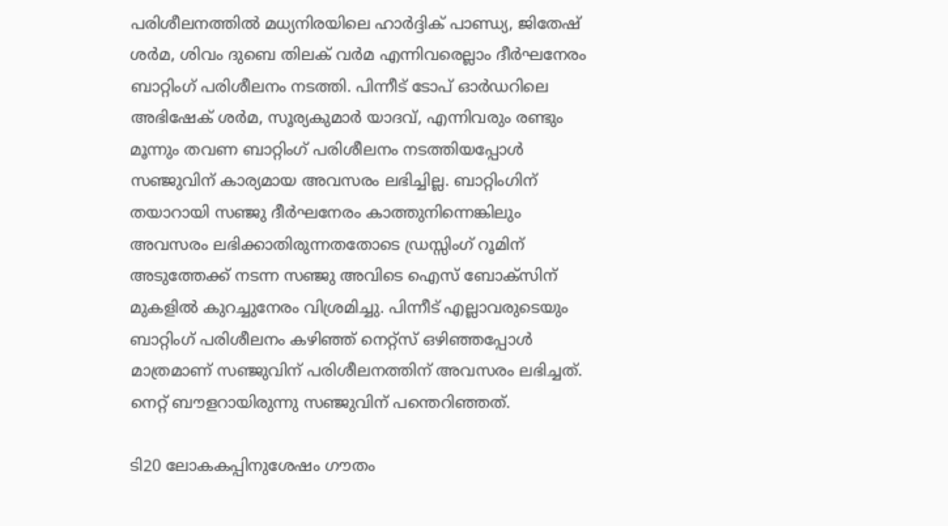പരിശീലനത്തില്‍ മധ്യനിരയിലെ ഹാര്‍ദ്ദിക് പാണ്ഡ്യ, ജിതേഷ് ശര്‍മ, ശിവം ദുബെ തിലക് വര്‍മ എന്നിവരെല്ലാം ദീര്‍ഘനേരം ബാറ്റിംഗ് പരിശീലനം നടത്തി. പിന്നീട് ടോപ് ഓര്‍ഡറിലെ അഭിഷേക് ശര്‍മ, സൂര്യകുമാര്‍ യാദവ്, എന്നിവരും രണ്ടും മൂന്നും തവണ ബാറ്റിംഗ് പരിശീലനം നടത്തിയപ്പോൾ സഞ്ജുവിന് കാര്യമായ അവസരം ലഭിച്ചില്ല. ബാറ്റിംഗിന് തയാറായി സഞ്ജു ദീര്‍ഘനേരം കാത്തുനിന്നെങ്കിലും അവസരം ലഭിക്കാതിരുന്നതതോടെ ഡ്രസ്സിംഗ് റൂമിന് അടുത്തേക്ക് നടന്ന സഞ്ജു അവിടെ ഐസ് ബോക്സിന് മുകളില്‍ കുറച്ചുനേരം വിശ്രമിച്ചു. പിന്നീട് എല്ലാവരുടെയും ബാറ്റിംഗ് പരിശീലനം കഴിഞ്ഞ് നെറ്റ്സ് ഒഴിഞ്ഞപ്പോള്‍ മാത്രമാണ് സഞ്ജുവിന് പരിശീലനത്തിന് അവസരം ലഭിച്ചത്. നെറ്റ് ബൗളറായിരുന്നു സഞ്ജുവിന് പന്തെറിഞ്ഞത്.

ടി20 ലോകകപ്പിനുശേഷം ഗൗതം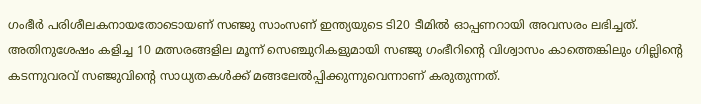ഗംഭീര്‍ പരിശീലകനായതോടൊയണ് സഞ്ജു സാംസണ് ഇന്ത്യയുടെ ടി20 ടീമില്‍ ഓപ്പണറായി അവസരം ലഭിച്ചത്. അതിനുശേഷം കളിച്ച 10 മത്സരങ്ങളില‍ മൂന്ന് സെഞ്ചുറികളുമായി സഞ്ജു ഗംഭീറിന്‍റെ വിശ്വാസം കാത്തെങ്കിലും ഗില്ലിന്‍റെ കടന്നുവരവ് സഞ്ജുവിന്‍റെ സാധ്യതകള്‍ക്ക് മങ്ങലേല്‍പ്പിക്കുന്നുവെന്നാണ് കരുതുന്നത്.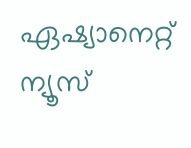ഏഷ്യാനെറ്റ് ന്യൂസ്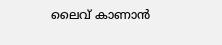ലൈവ് കാണാന്‍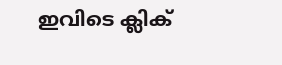ഇവിടെ ക്ലിക്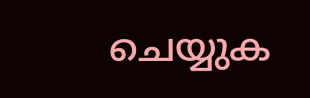ചെയ്യുക